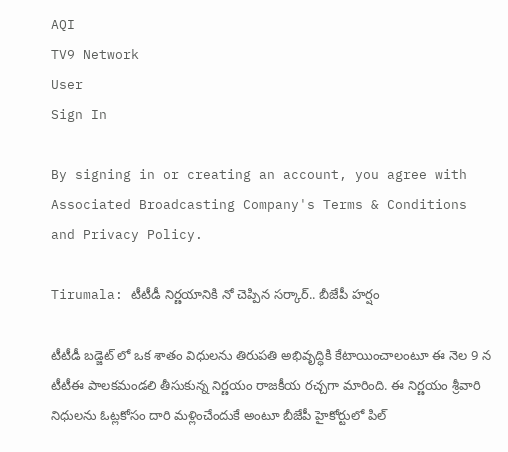AQI
TV9 Network
User
Sign In

By signing in or creating an account, you agree with Associated Broadcasting Company's Terms & Conditions and Privacy Policy.

Tirumala: టీటీడీ నిర్ణయానికి నో చెప్పిన సర్కార్.. బీజేపీ హర్షం

టీటీడీ బడ్జెట్ లో ఒక శాతం విధులను తిరుపతి అభివృద్ధికి కేటాయించాలంటూ ఈ నెల 9 న టీటీఈ పాలకమండలి తీసుకున్న నిర్ణయం రాజకీయ రచ్చగా మారింది. ఈ నిర్ణయం శ్రీవారి నిధులను ఓట్లకోసం దారి మళ్లించేందుకే అంటూ బీజేపీ హైకోర్టులో పిల్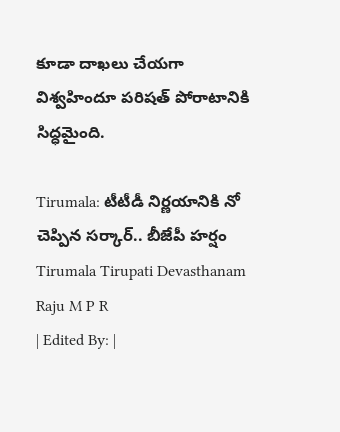కూడా దాఖలు చేయగా విశ్వహిందూ పరిషత్ పోరాటానికి సిద్ధమైంది.

Tirumala: టీటీడీ నిర్ణయానికి నో చెప్పిన సర్కార్.. బీజేపీ హర్షం
Tirumala Tirupati Devasthanam
Raju M P R
| Edited By: |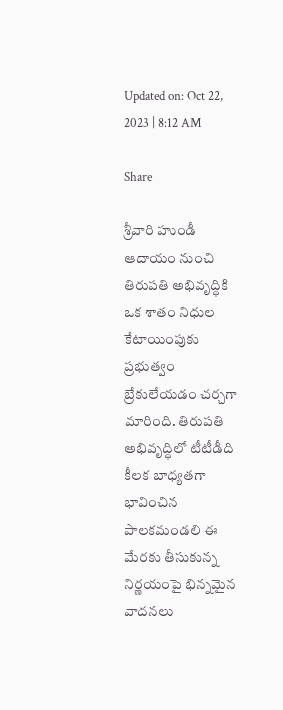Updated on: Oct 22, 2023 | 8:12 AM

Share

శ్రీవారి హుండీ ఆదాయం నుంచి తిరుపతి అభివృద్ధికి ఒక శాతం నిధుల కేటాయింపుకు ప్రభుత్వం బ్రేకులేయడం చర్చగా మారింది. తిరుపతి అభివృద్ధిలో టీటీడీది కీలక బాధ్యతగా భావించిన పాలకమండలి ఈ మేరకు తీసుకున్న నిర్ణయంపై భిన్నమైన వాదనలు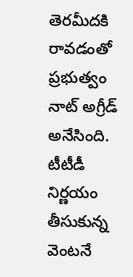తెరమీదకి రావడంతో ప్రభుత్వం నాట్ అగ్రీడ్ అనేసింది. టీటీడీ నిర్ణయం తీసుకున్న వెంటనే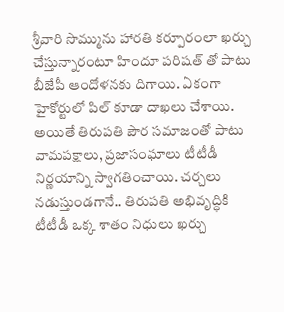శ్రీవారి సొమ్మును హారతి కర్పూరంలా ఖర్చు చేస్తున్నారంటూ హిందూ పరిషత్ తో పాటు బీజేపీ ఆందోళనకు దిగాయి. ఏకంగా హైకోర్టులో పిల్ కూడా దాఖలు చేశాయి. అయితే తిరుపతి పౌర సమాజంతో పాటు వామపక్షాలు, ప్రజాసంఘాలు టీటీడీ నిర్ణయాన్ని స్వాగతించాయి. చర్చలు నడుస్తుండగానే.. తిరుపతి అభివృద్ధికి టీటీడీ ఒక్క శాతం నిధులు ఖర్చు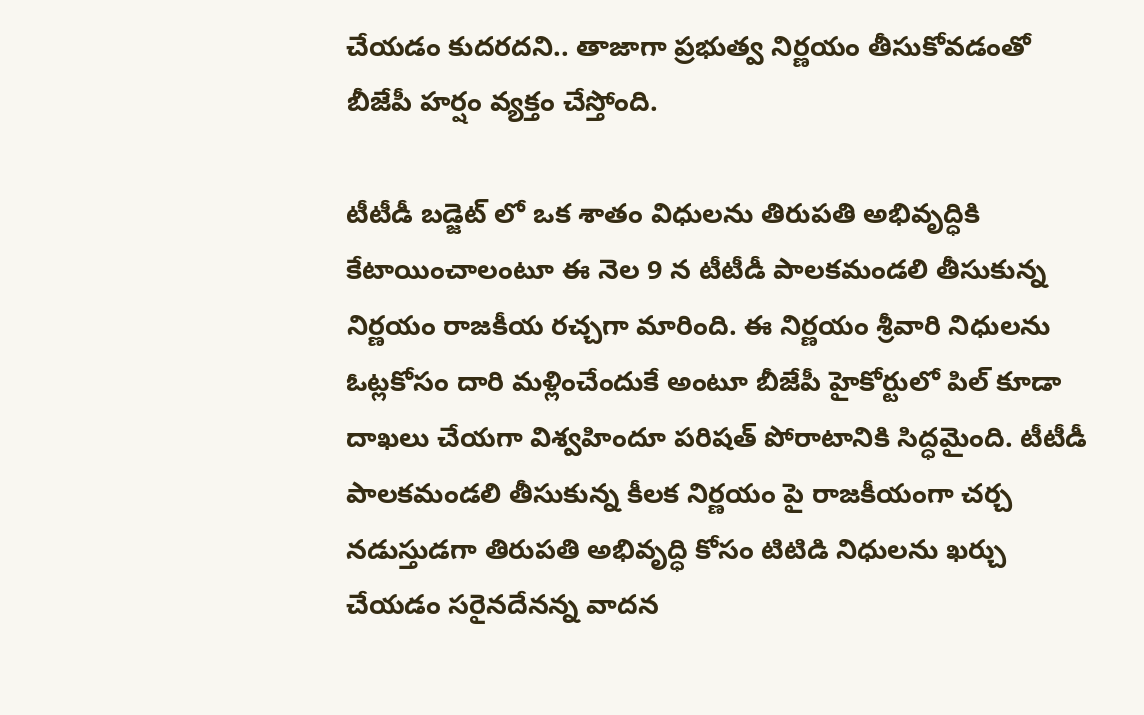చేయడం కుదరదని.. తాజాగా ప్రభుత్వ నిర్ణయం తీసుకోవడంతో బీజేపీ హర్షం వ్యక్తం చేస్తోంది.

టీటీడీ బడ్జెట్ లో ఒక శాతం విధులను తిరుపతి అభివృద్ధికి కేటాయించాలంటూ ఈ నెల 9 న టీటీడీ పాలకమండలి తీసుకున్న నిర్ణయం రాజకీయ రచ్చగా మారింది. ఈ నిర్ణయం శ్రీవారి నిధులను ఓట్లకోసం దారి మళ్లించేందుకే అంటూ బీజేపీ హైకోర్టులో పిల్ కూడా దాఖలు చేయగా విశ్వహిందూ పరిషత్ పోరాటానికి సిద్ధమైంది. టీటీడీ పాలకమండలి తీసుకున్న కీలక నిర్ణయం పై రాజకీయంగా చర్చ నడుస్తుడగా తిరుపతి అభివృద్ధి కోసం టిటిడి నిధులను ఖర్చు చేయడం సరైనదేనన్న వాదన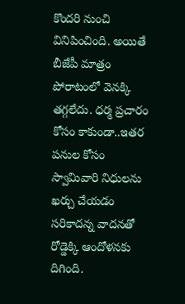కొందరి నుంచి వినిపించింది. అయితే బీజేపీ మాత్రం పోరాటంలో వెనక్కి తగ్గలేదు. ధర్మ ప్రచారం కోసం కాకుండా..ఇతర పనుల కోసం స్వామివారి నిధులను ఖర్చు చేయడం సరికాదన్న వాదనతో రోడ్డెక్కి ఆందోళనకు దిగింది.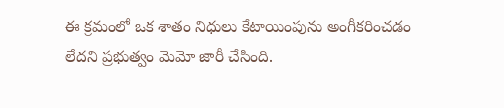ఈ క్రమంలో ఒక శాతం నిధులు కేటాయింపును అంగీకరించడం లేదని ప్రభుత్వం మెమో జారీ చేసింది.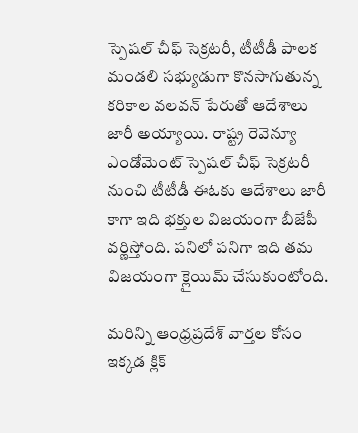స్పెషల్ చీఫ్ సెక్రటరీ, టీటీడీ పాలక మండలి సభ్యుడుగా కొనసాగుతున్న కరికాల వలవన్ పేరుతో ఆదేశాలు జారీ అయ్యాయి. రాష్ట్ర రెవెన్యూ ఎండోమెంట్ స్పెషల్ చీఫ్ సెక్రటరీ నుంచి టీటీడీ ఈఓకు ఆదేశాలు జారీ కాగా ఇది భక్తుల విజయంగా బీజేపీ వర్ణిస్తోంది. పనిలో పనిగా ఇది తమ విజయంగా క్లైయిమ్ చేసుకుంటోంది.

మరిన్ని ఆంధ్రప్రదేశ్ వార్తల కోసం ఇక్కడ క్లిక్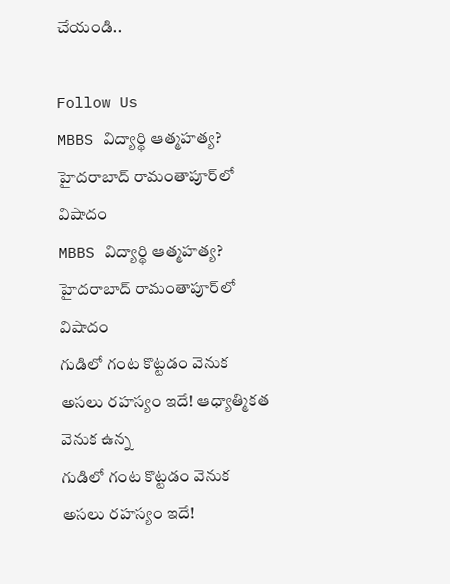చేయండి..

Follow Us
MBBS విద్యార్థి ఆత్మహత్య? హైదరాబాద్ రామంతాపూర్‌లో విషాదం
MBBS విద్యార్థి ఆత్మహత్య? హైదరాబాద్ రామంతాపూర్‌లో విషాదం
గుడిలో గంట కొట్టడం వెనుక అసలు రహస్యం ఇదే! ఆధ్యాత్మికత వెనుక ఉన్న
గుడిలో గంట కొట్టడం వెనుక అసలు రహస్యం ఇదే!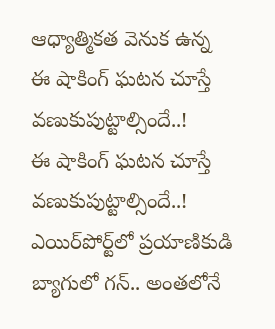ఆధ్యాత్మికత వెనుక ఉన్న
ఈ షాకింగ్‌ ఘటన చూస్తే వణుకుపుట్టాల్సిందే..!
ఈ షాకింగ్‌ ఘటన చూస్తే వణుకుపుట్టాల్సిందే..!
ఎయిర్‌పోర్ట్‌లో ప్రయాణికుడి బ్యాగులో గన్.. అంతలోనే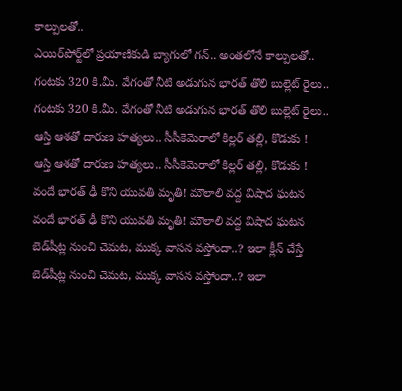కాల్పులతో..
ఎయిర్‌పోర్ట్‌లో ప్రయాణికుడి బ్యాగులో గన్.. అంతలోనే కాల్పులతో..
గంటకు 320 కి.మీ. వేగంతో నీటి అడుగున భారత్ తొలి బుల్లెట్ రైలు..
గంటకు 320 కి.మీ. వేగంతో నీటి అడుగున భారత్ తొలి బుల్లెట్ రైలు..
ఆస్తి ఆశతో దారుణ హత్యలు.. సీసీకెమెరాలో కిల్లర్ తల్లి, కొడుకు !
ఆస్తి ఆశతో దారుణ హత్యలు.. సీసీకెమెరాలో కిల్లర్ తల్లి, కొడుకు !
వందే భారత్ ఢీ కొని యువతి మృతి! మౌలాలి వద్ద విషాద ఘటన
వందే భారత్ ఢీ కొని యువతి మృతి! మౌలాలి వద్ద విషాద ఘటన
బెడ్‌షీట్ల నుంచి చెమట, ముక్క వాసన వస్తోందా..? ఇలా క్లీన్ చేస్తే
బెడ్‌షీట్ల నుంచి చెమట, ముక్క వాసన వస్తోందా..? ఇలా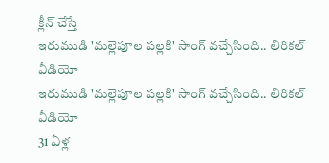క్లీన్ చేస్తే
ఇరుముడి 'మల్లెపూల పల్లకి' సాంగ్ వచ్చేసింది.. లిరికల్ వీడియో
ఇరుముడి 'మల్లెపూల పల్లకి' సాంగ్ వచ్చేసింది.. లిరికల్ వీడియో
31 ఏళ్ల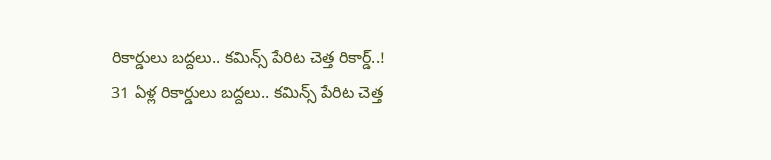రికార్డులు బద్దలు.. కమిన్స్ పేరిట చెత్త రికార్డ్..!
31 ఏళ్ల రికార్డులు బద్దలు.. కమిన్స్ పేరిట చెత్త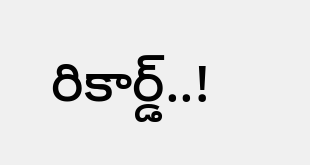రికార్డ్..!